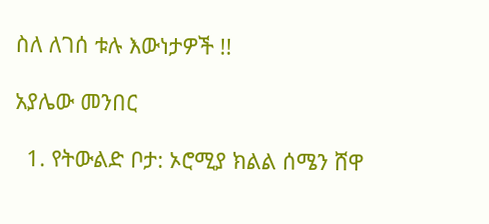ስለ ለገሰ ቱሉ እውነታዎች !!

አያሌው መንበር

  1. የትውልድ ቦታ: ኦሮሚያ ክልል ሰሜን ሸዋ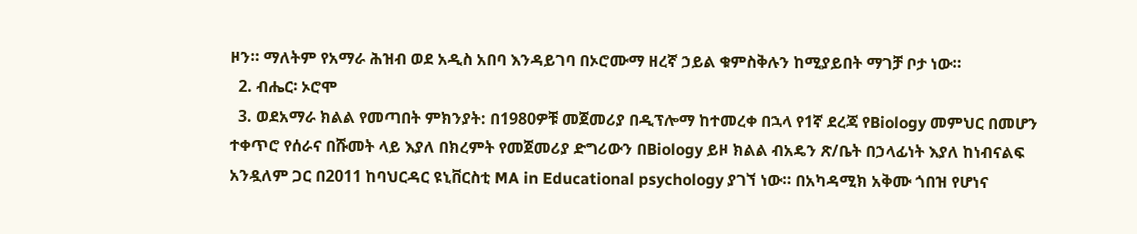ዞን። ማለትም የአማራ ሕዝብ ወደ አዲስ አበባ እንዳይገባ በኦሮሙማ ዘረኛ ኃይል ቁምስቅሉን ከሚያይበት ማገቻ ቦታ ነው።
  2. ብሔር፡ ኦሮሞ
  3. ወደአማራ ክልል የመጣበት ምክንያት: በ1980ዎቹ መጀመሪያ በዲፕሎማ ከተመረቀ በኋላ የ1ኛ ደረጃ የBiology መምህር በመሆን ተቀጥሮ የሰራና በሹመት ላይ እያለ በክረምት የመጀመሪያ ድግሪውን በBiology ይዞ ክልል ብአዴን ጽ/ቤት በኃላፊነት እያለ ከነብናልፍ አንዷለም ጋር በ2011 ከባህርዳር ዩኒቨርስቲ MA in Educational psychology ያገኘ ነው። በአካዳሚክ አቅሙ ጎበዝ የሆነና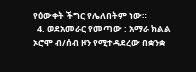የዕውቀት ችግር የሌለበትም ነው።
  4. ወደአመራር የመጣው : አማራ ክልል ኦሮሞ ብ/ሰብ ዞን የሚተዳደረው በቋንቋ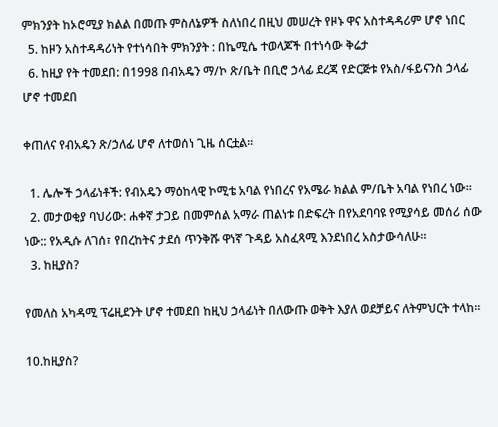ምክንያት ከኦሮሚያ ክልል በመጡ ምስለኔዎች ስለነበረ በዚህ መሠረት የዞኑ ዋና አስተዳዳሪም ሆኖ ነበር
  5. ከዞን አስተዳዳሪነት የተነሳበት ምክንያት : በኬሚሴ ተወላጆች በተነሳው ቅሬታ
  6. ከዚያ የት ተመደበ: በ1998 በብአዴን ማ/ኮ ጽ/ቤት በቢሮ ኃላፊ ደረጃ የድርጅቱ የአስ/ፋይናንስ ኃላፊ ሆኖ ተመደበ

ቀጠለና የብአዴን ጽ/ኃለፊ ሆኖ ለተወሰነ ጊዜ ሰርቷል።

  1. ሌሎች ኃላፊነቶች: የብአዴን ማዕከላዊ ኮሚቴ አባል የነበረና የአሜራ ክልል ም/ቤት አባል የነበረ ነው።
  2. መታወቂያ ባህሪው: ሐቀኛ ታጋይ በመምሰል አማራ ጠልነቱ በድፍረት በየአደባባዩ የሚያሳይ መሰሪ ሰው ነው:: የአዲሱ ለገሰ፣ የበረከትና ታደሰ ጥንቅሹ ዋነኛ ጉዳይ አስፈጻሚ እንደነበረ አስታውሳለሁ።
  3. ከዚያስ?

የመለስ አካዳሚ ፕሬዚደንት ሆኖ ተመደበ ከዚህ ኃላፊነት በለውጡ ወቅት እያለ ወደቻይና ለትምህርት ተላከ።

10.ከዚያስ?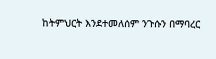ከትምህርት እንደተመለሰም ንጉሱን በማባረር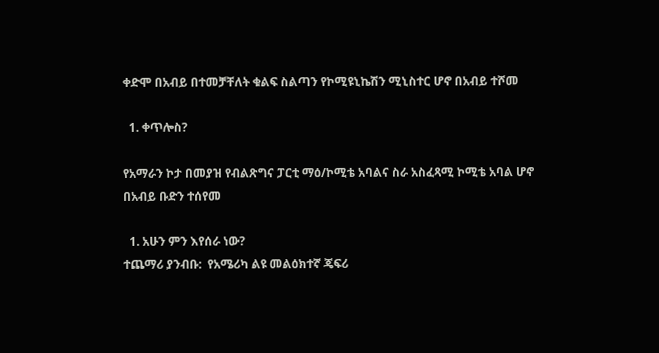ቀድሞ በአብይ በተመቻቸለት ቁልፍ ስልጣን የኮሚዩኒኬሽን ሚኒስተር ሆኖ በአብይ ተሾመ

  1. ቀጥሎስ?

የአማራን ኮታ በመያዝ የብልጽግና ፓርቲ ማዕ/ኮሚቴ አባልና ስራ አስፈጻሚ ኮሚቴ አባል ሆኖ በአብይ ቡድን ተሰየመ

  1. አሁን ምን እየሰራ ነው?
ተጨማሪ ያንብቡ:  የአሜሪካ ልዩ መልዕክተኛ ጄፍሪ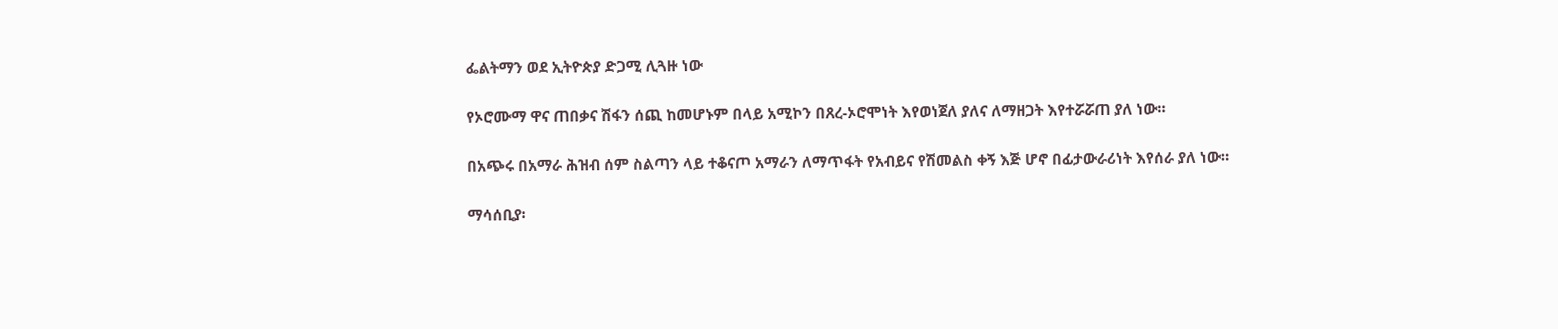ፌልትማን ወደ ኢትዮጵያ ድጋሚ ሊጓዙ ነው

የኦሮሙማ ዋና ጠበቃና ሽፋን ሰጪ ከመሆኑም በላይ አሚኮን በጸረ-ኦሮሞነት እየወነጀለ ያለና ለማዘጋት እየተሯሯጠ ያለ ነው።

በአጭሩ በአማራ ሕዝብ ሰም ስልጣን ላይ ተቆናጦ አማራን ለማጥፋት የአብይና የሽመልስ ቀኝ እጅ ሆኖ በፊታውራሪነት እየሰራ ያለ ነው።

ማሳሰቢያ፡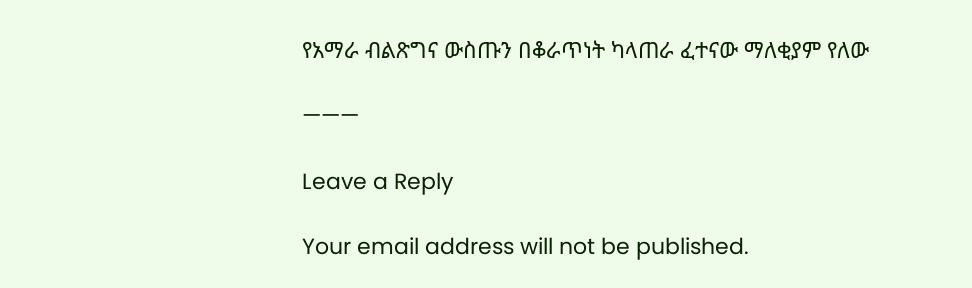የአማራ ብልጽግና ውስጡን በቆራጥነት ካላጠራ ፈተናው ማለቂያም የለው

———

Leave a Reply

Your email address will not be published.